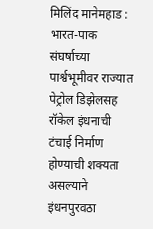मिलिंद मानेमहाड : भारत-पाक संघर्षाच्या पार्श्वभूमीवर राज्यात पेट्रोल डिझेलसह रॉकेल इंधनाची टंचाई निर्माण होण्याची शक्यता असल्याने इंधनपुरवठा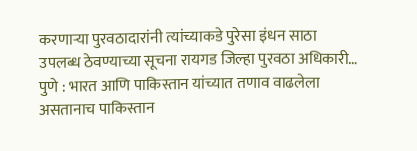करणाऱ्या पुरवठादारांनी त्यांच्याकडे पुरेसा इंधन साठा उपलब्ध ठेवण्याच्या सूचना रायगड जिल्हा पुरवठा अधिकारी…
पुणे : भारत आणि पाकिस्तान यांच्यात तणाव वाढलेला असतानाच पाकिस्तान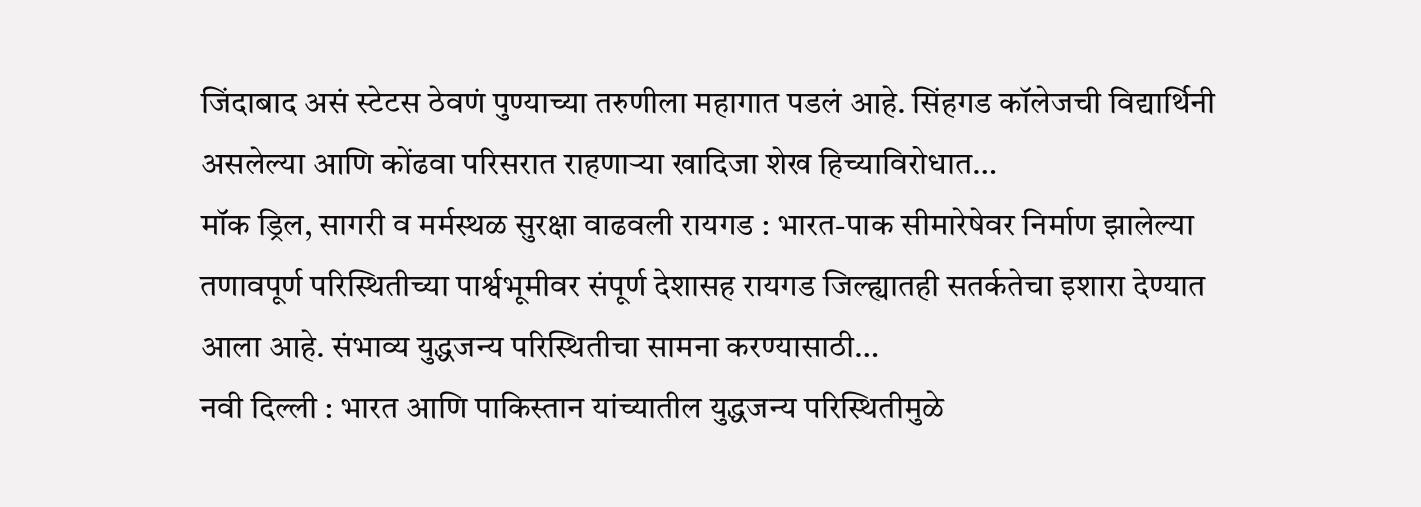जिंदाबाद असं स्टेटस ठेवणं पुण्याच्या तरुणीला महागात पडलं आहे. सिंहगड कॉलेजची विद्यार्थिनी असलेल्या आणि कोंढवा परिसरात राहणाऱ्या खादिजा शेख हिच्याविरोधात…
मॉक ड्रिल, सागरी व मर्मस्थळ सुरक्षा वाढवली रायगड : भारत-पाक सीमारेषेवर निर्माण झालेल्या तणावपूर्ण परिस्थितीच्या पार्श्वभूमीवर संपूर्ण देशासह रायगड जिल्ह्यातही सतर्कतेचा इशारा देण्यात आला आहे. संभाव्य युद्धजन्य परिस्थितीचा सामना करण्यासाठी…
नवी दिल्ली : भारत आणि पाकिस्तान यांच्यातील युद्धजन्य परिस्थितीमुळे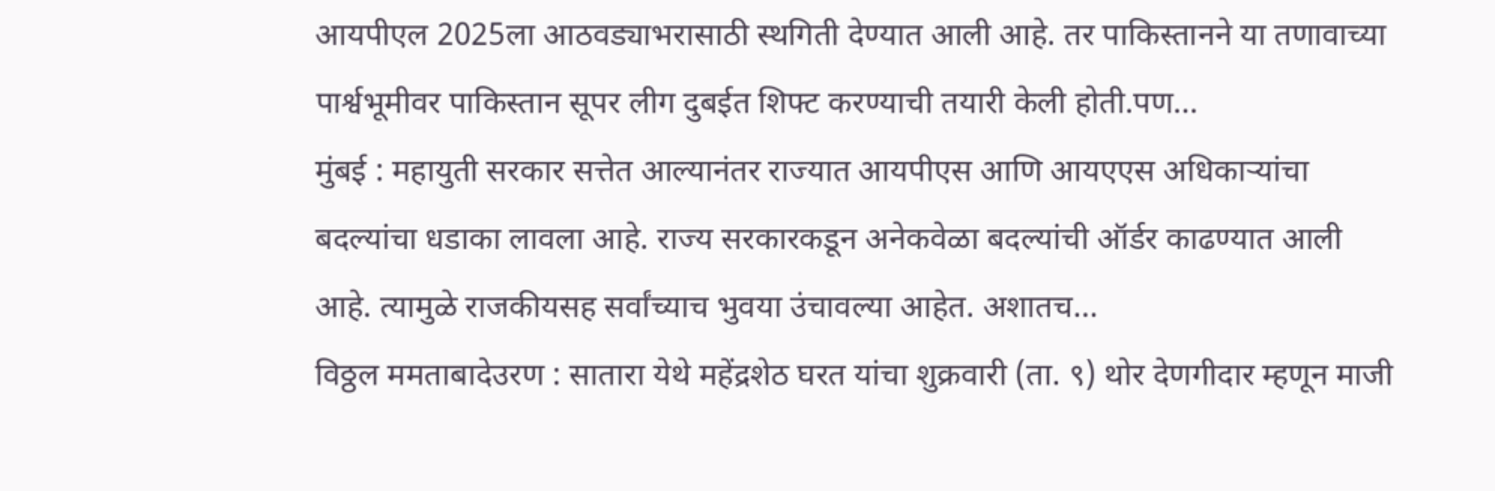आयपीएल 2025ला आठवड्याभरासाठी स्थगिती देण्यात आली आहे. तर पाकिस्तानने या तणावाच्या पार्श्वभूमीवर पाकिस्तान सूपर लीग दुबईत शिफ्ट करण्याची तयारी केली होती.पण…
मुंबई : महायुती सरकार सत्तेत आल्यानंतर राज्यात आयपीएस आणि आयएएस अधिकाऱ्यांचा बदल्यांचा धडाका लावला आहे. राज्य सरकारकडून अनेकवेळा बदल्यांची ऑर्डर काढण्यात आली आहे. त्यामुळे राजकीयसह सर्वांच्याच भुवया उंचावल्या आहेत. अशातच…
विठ्ठल ममताबादेउरण : सातारा येथे महेंद्रशेठ घरत यांचा शुक्रवारी (ता. ९) थोर देणगीदार म्हणून माजी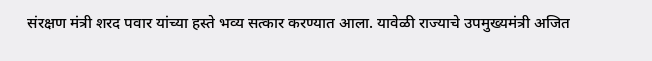संरक्षण मंत्री शरद पवार यांच्या हस्ते भव्य सत्कार करण्यात आला. यावेळी राज्याचे उपमुख्यमंत्री अजित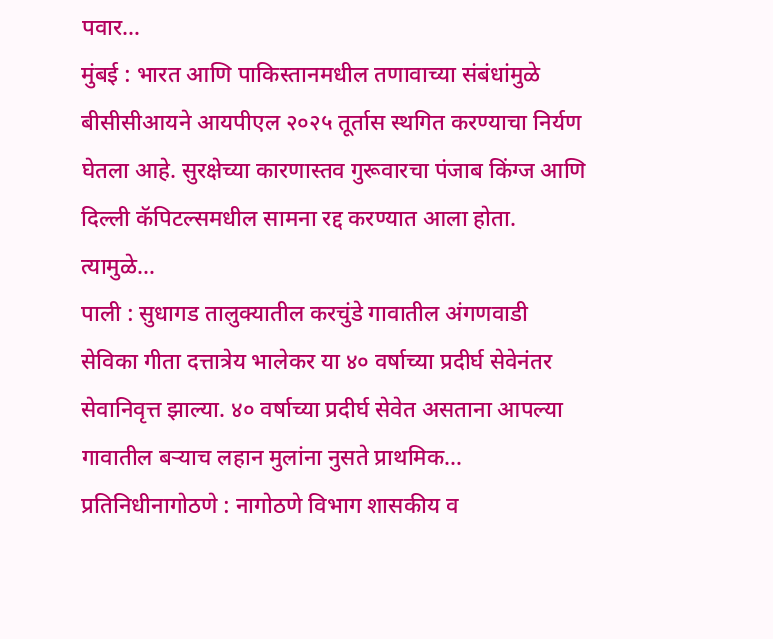पवार…
मुंबई : भारत आणि पाकिस्तानमधील तणावाच्या संबंधांमुळे बीसीसीआयने आयपीएल २०२५ तूर्तास स्थगित करण्याचा निर्यण घेतला आहे. सुरक्षेच्या कारणास्तव गुरूवारचा पंजाब किंग्ज आणि दिल्ली कॅपिटल्समधील सामना रद्द करण्यात आला होता. त्यामुळे…
पाली : सुधागड तालुक्यातील करचुंडे गावातील अंगणवाडी सेविका गीता दत्तात्रेय भालेकर या ४० वर्षाच्या प्रदीर्घ सेवेनंतर सेवानिवृत्त झाल्या. ४० वर्षाच्या प्रदीर्घ सेवेत असताना आपल्या गावातील बऱ्याच लहान मुलांना नुसते प्राथमिक…
प्रतिनिधीनागोठणे : नागोठणे विभाग शासकीय व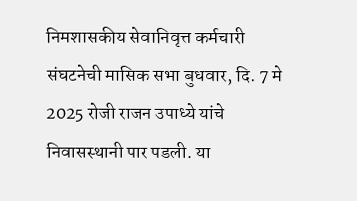निमशासकीय सेवानिवृत्त कर्मचारी संघटनेची मासिक सभा बुधवार, दि. 7 मे 2025 रोजी राजन उपाध्ये यांचे निवासस्थानी पार पडली. या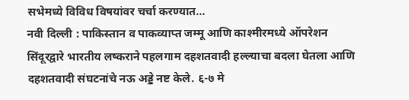सभेमध्ये विविध विषयांवर चर्चा करण्यात…
नवी दिल्ली : पाकिस्तान व पाकव्याप्त जम्मू आणि काश्मीरमध्ये ऑपरेशन सिंदूरद्वारे भारतीय लष्कराने पहलगाम दहशतवादी हल्ल्याचा बदला घेतला आणि दहशतवादी संघटनांचे नऊ अड्डे नष्ट केले. ६-७ मे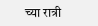च्या रात्री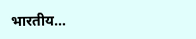भारतीय…